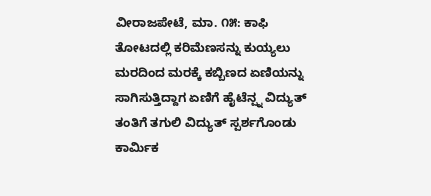ವೀರಾಜಪೇಟೆ, ಮಾ. ೧೫: ಕಾಫಿ ತೋಟದಲ್ಲಿ ಕರಿಮೆಣಸನ್ನು ಕುಯ್ಯಲು ಮರದಿಂದ ಮರಕ್ಕೆ ಕಬ್ಬಿಣದ ಏಣಿಯನ್ನು ಸಾಗಿಸುತ್ತಿದ್ದಾಗ ಏಣಿಗೆ ಹೈಟೆನ್ಷ್ನ ವಿದ್ಯುತ್ ತಂತಿಗೆ ತಗುಲಿ ವಿದ್ಯುತ್ ಸ್ಪರ್ಶಗೊಂಡು ಕಾರ್ಮಿಕ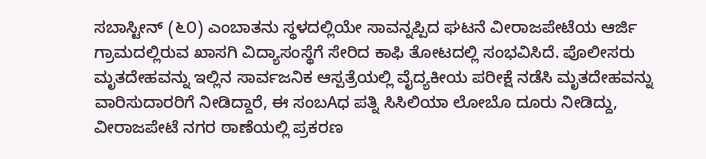ಸಬಾಸ್ಟೀನ್ (೬೦) ಎಂಬಾತನು ಸ್ಥಳದಲ್ಲಿಯೇ ಸಾವನ್ನಪ್ಪಿದ ಘಟನೆ ವೀರಾಜಪೇಟೆಯ ಆರ್ಜಿ ಗ್ರಾಮದಲ್ಲಿರುವ ಖಾಸಗಿ ವಿದ್ಯಾಸಂಸ್ಥೆಗೆ ಸೇರಿದ ಕಾಫಿ ತೋಟದಲ್ಲಿ ಸಂಭವಿಸಿದೆ. ಪೊಲೀಸರು ಮೃತದೇಹವನ್ನು ಇಲ್ಲಿನ ಸಾರ್ವಜನಿಕ ಆಸ್ಪತ್ರೆಯಲ್ಲಿ ವೈದ್ಯಕೀಯ ಪರೀಕ್ಷೆ ನಡೆಸಿ ಮೃತದೇಹವನ್ನು ವಾರಿಸುದಾರರಿಗೆ ನೀಡಿದ್ದಾರೆ, ಈ ಸಂಬAಧ ಪತ್ನಿ ಸಿಸಿಲಿಯಾ ಲೋಬೊ ದೂರು ನೀಡಿದ್ದು, ವೀರಾಜಪೇಟೆ ನಗರ ಠಾಣೆಯಲ್ಲಿ ಪ್ರಕರಣ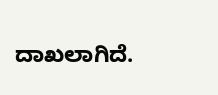ದಾಖಲಾಗಿದೆ.